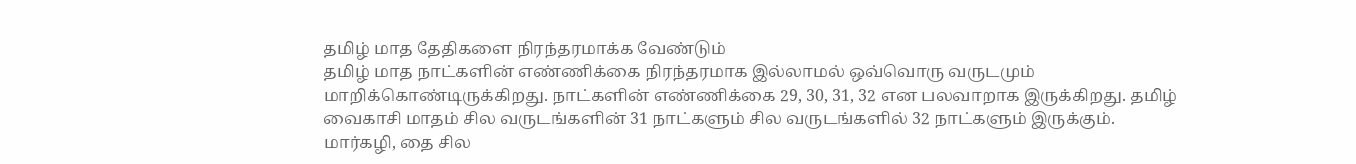தமிழ் மாத தேதிகளை நிரந்தரமாக்க வேண்டும்
தமிழ் மாத நாட்களின் எண்ணிக்கை நிரந்தரமாக இல்லாமல் ஒவ்வொரு வருடமும் மாறிக்கொண்டிருக்கிறது. நாட்களின் எண்ணிக்கை 29, 30, 31, 32 என பலவாறாக இருக்கிறது. தமிழ் வைகாசி மாதம் சில வருடங்களின் 31 நாட்களும் சில வருடங்களில் 32 நாட்களும் இருக்கும். மார்கழி, தை சில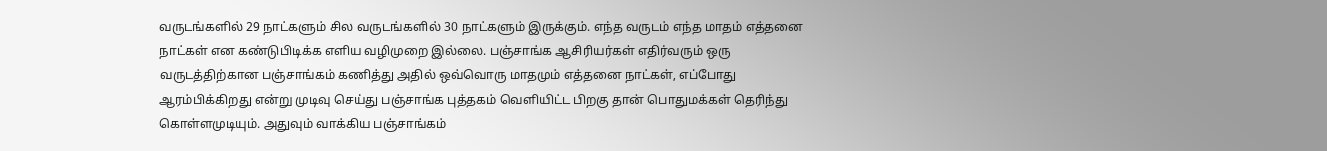வருடங்களில் 29 நாட்களும் சில வருடங்களில் 30 நாட்களும் இருக்கும். எந்த வருடம் எந்த மாதம் எத்தனை நாட்கள் என கண்டுபிடிக்க எளிய வழிமுறை இல்லை. பஞ்சாங்க ஆசிரியர்கள் எதிர்வரும் ஒரு வருடத்திற்கான பஞ்சாங்கம் கணித்து அதில் ஒவ்வொரு மாதமும் எத்தனை நாட்கள், எப்போது ஆரம்பிக்கிறது என்று முடிவு செய்து பஞ்சாங்க புத்தகம் வெளியிட்ட பிறகு தான் பொதுமக்கள் தெரிந்து கொள்ளமுடியும். அதுவும் வாக்கிய பஞ்சாங்கம்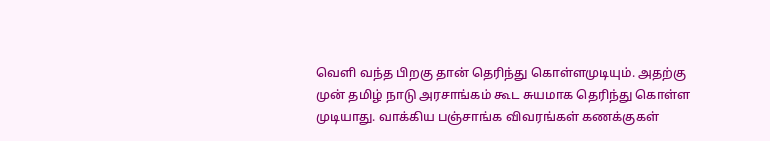வெளி வந்த பிறகு தான் தெரிந்து கொள்ளமுடியும். அதற்கு முன் தமிழ் நாடு அரசாங்கம் கூட சுயமாக தெரிந்து கொள்ள முடியாது. வாக்கிய பஞ்சாங்க விவரங்கள் கணக்குகள்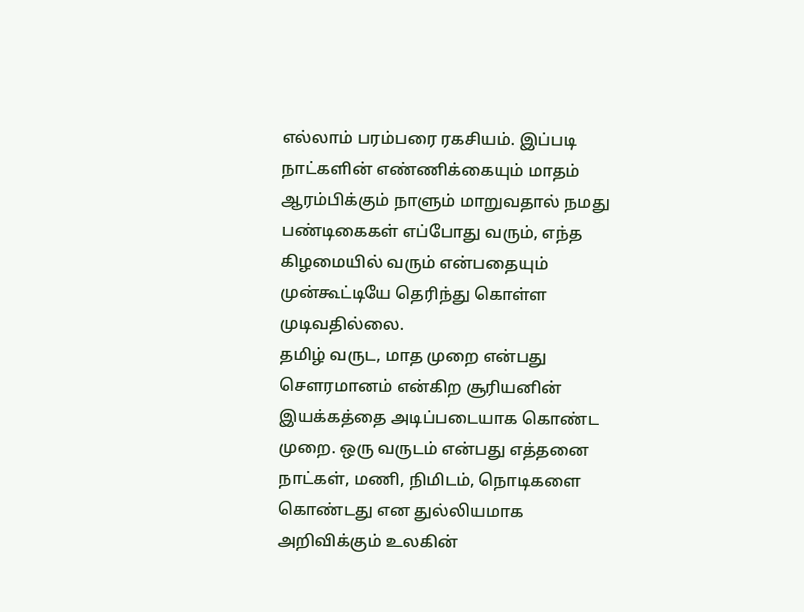எல்லாம் பரம்பரை ரகசியம். இப்படி நாட்களின் எண்ணிக்கையும் மாதம் ஆரம்பிக்கும் நாளும் மாறுவதால் நமது பண்டிகைகள் எப்போது வரும், எந்த கிழமையில் வரும் என்பதையும் முன்கூட்டியே தெரிந்து கொள்ள முடிவதில்லை.
தமிழ் வருட, மாத முறை என்பது சௌரமானம் என்கிற சூரியனின் இயக்கத்தை அடிப்படையாக கொண்ட முறை. ஒரு வருடம் என்பது எத்தனை நாட்கள், மணி, நிமிடம், நொடிகளை கொண்டது என துல்லியமாக அறிவிக்கும் உலகின்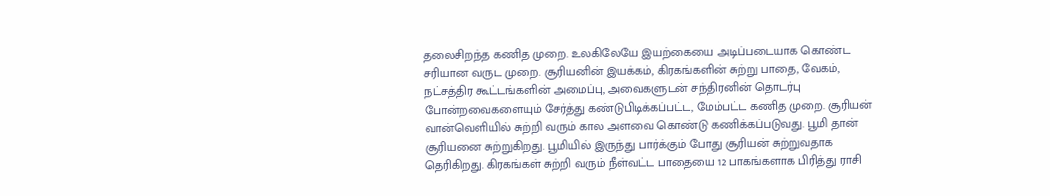தலைசிறந்த கணித முறை. உலகிலேயே இயற்கையை அடிப்படையாக கொண்ட சரியான வருட முறை. சூரியனின் இயக்கம், கிரகங்களின் சுற்று பாதை, வேகம், நட்சத்திர கூட்டங்களின் அமைப்பு, அவைகளுடன் சந்திரனின் தொடர்பு போன்றவைகளையும் சேர்த்து கண்டுபிடிக்கப்பட்ட, மேம்பட்ட கணித முறை. சூரியன் வான்வெளியில் சுற்றி வரும் கால அளவை கொண்டு கணிக்கப்படுவது. பூமி தான் சூரியனை சுற்றுகிறது. பூமியில் இருந்து பார்க்கும் போது சூரியன் சுற்றுவதாக தெரிகிறது. கிரகங்கள் சுற்றி வரும் நீள்வட்ட பாதையை 12 பாகங்களாக பிரித்து ராசி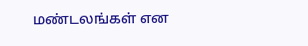மண்டலங்கள் என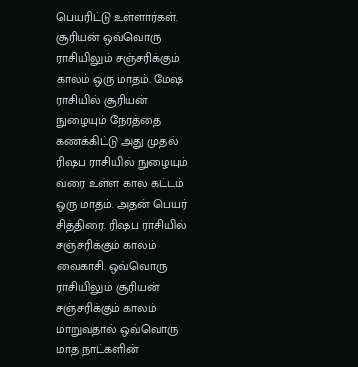பெயரிட்டு உள்ளார்கள். சூரியன் ஒவ்வொரு ராசியிலும் சஞ்சரிக்கும் காலம் ஒரு மாதம். மேஷ ராசியில் சூரியன் நுழையும் நேரத்தை கணக்கிட்டு அது முதல் ரிஷப ராசியில் நுழையும் வரை உள்ள கால கட்டம் ஒரு மாதம். அதன் பெயர் சித்திரை. ரிஷப ராசியில் சஞ்சரிக்கும் காலம் வைகாசி. ஒவ்வொரு ராசியிலும் சூரியன் சஞ்சரிக்கும் காலம் மாறுவதால் ஒவ்வொரு மாத நாட்களின்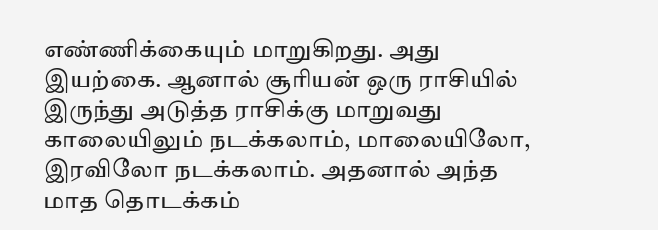எண்ணிக்கையும் மாறுகிறது. அது இயற்கை. ஆனால் சூரியன் ஒரு ராசியில் இருந்து அடுத்த ராசிக்கு மாறுவது காலையிலும் நடக்கலாம், மாலையிலோ, இரவிலோ நடக்கலாம். அதனால் அந்த மாத தொடக்கம்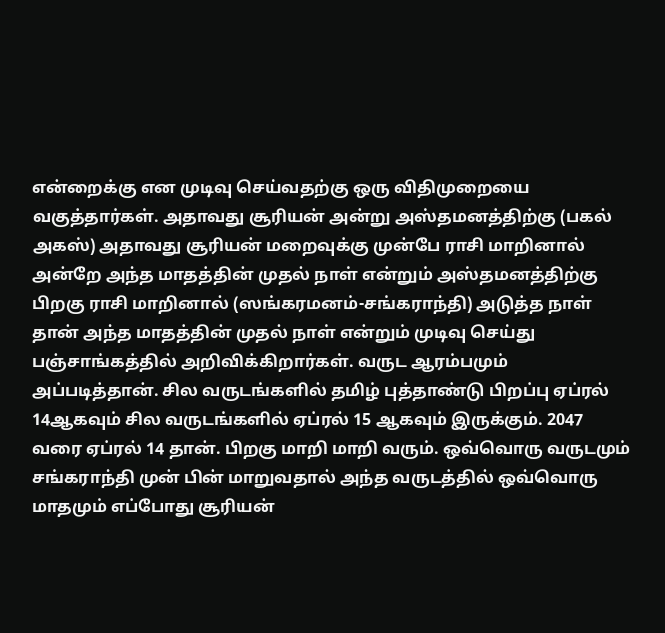என்றைக்கு என முடிவு செய்வதற்கு ஒரு விதிமுறையை வகுத்தார்கள். அதாவது சூரியன் அன்று அஸ்தமனத்திற்கு (பகல் அகஸ்) அதாவது சூரியன் மறைவுக்கு முன்பே ராசி மாறினால் அன்றே அந்த மாதத்தின் முதல் நாள் என்றும் அஸ்தமனத்திற்கு பிறகு ராசி மாறினால் (ஸங்கரமனம்-சங்கராந்தி) அடுத்த நாள் தான் அந்த மாதத்தின் முதல் நாள் என்றும் முடிவு செய்து பஞ்சாங்கத்தில் அறிவிக்கிறார்கள். வருட ஆரம்பமும் அப்படித்தான். சில வருடங்களில் தமிழ் புத்தாண்டு பிறப்பு ஏப்ரல் 14ஆகவும் சில வருடங்களில் ஏப்ரல் 15 ஆகவும் இருக்கும். 2047 வரை ஏப்ரல் 14 தான். பிறகு மாறி மாறி வரும். ஒவ்வொரு வருடமும் சங்கராந்தி முன் பின் மாறுவதால் அந்த வருடத்தில் ஒவ்வொரு மாதமும் எப்போது சூரியன்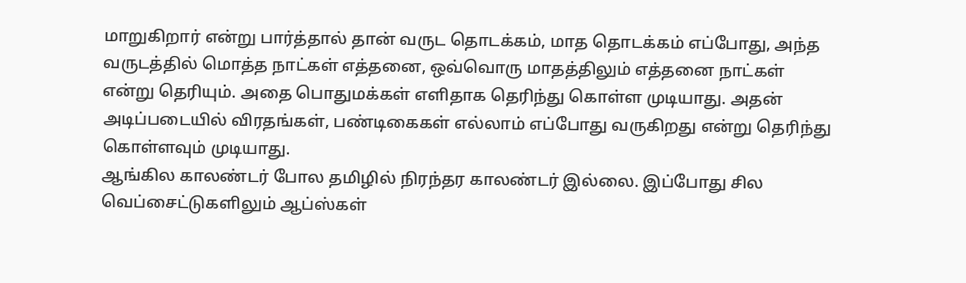மாறுகிறார் என்று பார்த்தால் தான் வருட தொடக்கம், மாத தொடக்கம் எப்போது, அந்த வருடத்தில் மொத்த நாட்கள் எத்தனை, ஒவ்வொரு மாதத்திலும் எத்தனை நாட்கள் என்று தெரியும். அதை பொதுமக்கள் எளிதாக தெரிந்து கொள்ள முடியாது. அதன் அடிப்படையில் விரதங்கள், பண்டிகைகள் எல்லாம் எப்போது வருகிறது என்று தெரிந்து கொள்ளவும் முடியாது.
ஆங்கில காலண்டர் போல தமிழில் நிரந்தர காலண்டர் இல்லை. இப்போது சில வெப்சைட்டுகளிலும் ஆப்ஸ்கள்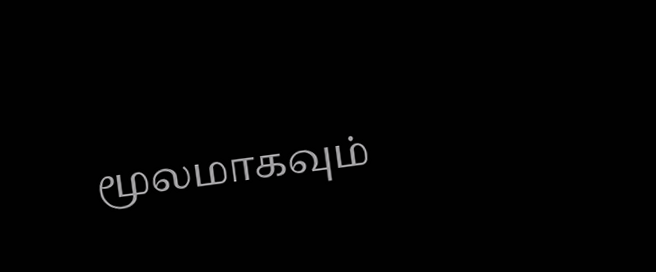மூலமாகவும்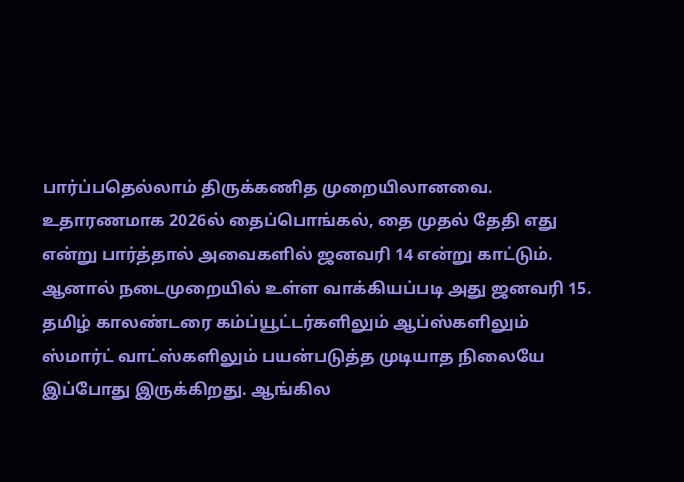பார்ப்பதெல்லாம் திருக்கணித முறையிலானவை. உதாரணமாக 2026ல் தைப்பொங்கல், தை முதல் தேதி எது என்று பார்த்தால் அவைகளில் ஜனவரி 14 என்று காட்டும். ஆனால் நடைமுறையில் உள்ள வாக்கியப்படி அது ஜனவரி 15. தமிழ் காலண்டரை கம்ப்யூட்டர்களிலும் ஆப்ஸ்களிலும் ஸ்மார்ட் வாட்ஸ்களிலும் பயன்படுத்த முடியாத நிலையே இப்போது இருக்கிறது. ஆங்கில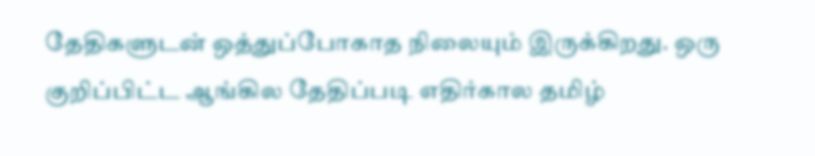தேதிகளுடன் ஒத்துப்போகாத நிலையும் இருக்கிறது. ஒரு குறிப்பிட்ட ஆங்கில தேதிப்படி எதிர்கால தமிழ்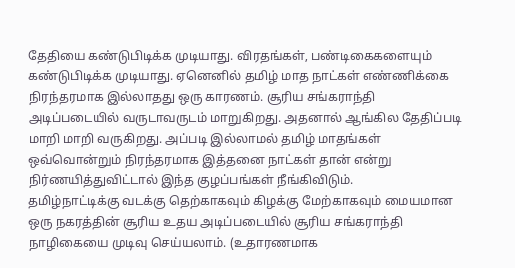தேதியை கண்டுபிடிக்க முடியாது. விரதங்கள், பண்டிகைகளையும் கண்டுபிடிக்க முடியாது. ஏனெனில் தமிழ் மாத நாட்கள் எண்ணிக்கை நிரந்தரமாக இல்லாதது ஒரு காரணம். சூரிய சங்கராந்தி அடிப்படையில் வருடாவருடம் மாறுகிறது. அதனால் ஆங்கில தேதிப்படி மாறி மாறி வருகிறது. அப்படி இல்லாமல் தமிழ் மாதங்கள் ஒவ்வொன்றும் நிரந்தரமாக இத்தனை நாட்கள் தான் என்று நிர்ணயித்துவிட்டால் இந்த குழப்பங்கள் நீங்கிவிடும்.
தமிழ்நாட்டிக்கு வடக்கு தெற்காகவும் கிழக்கு மேற்காகவும் மையமான ஒரு நகரத்தின் சூரிய உதய அடிப்படையில் சூரிய சங்கராந்தி நாழிகையை முடிவு செய்யலாம். (உதாரணமாக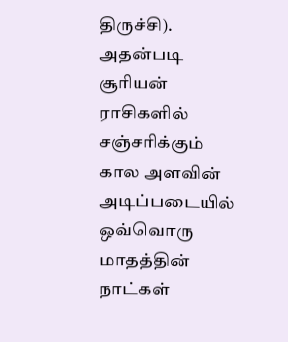திருச்சி). அதன்படி சூரியன் ராசிகளில் சஞ்சரிக்கும் கால அளவின் அடிப்படையில் ஒவ்வொரு மாதத்தின் நாட்கள்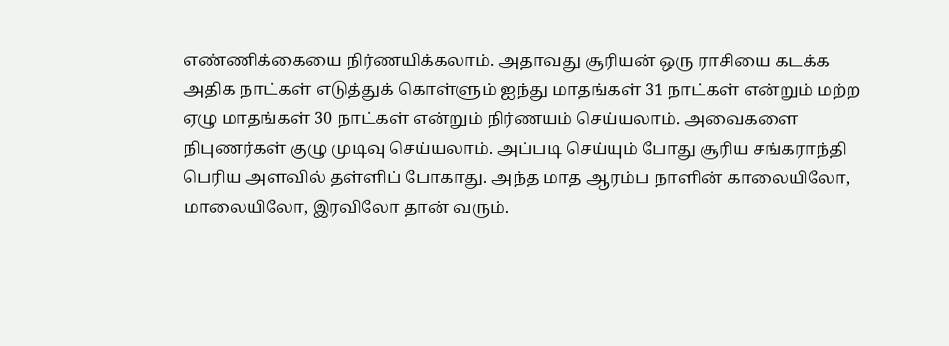எண்ணிக்கையை நிர்ணயிக்கலாம். அதாவது சூரியன் ஒரு ராசியை கடக்க அதிக நாட்கள் எடுத்துக் கொள்ளும் ஐந்து மாதங்கள் 31 நாட்கள் என்றும் மற்ற ஏழு மாதங்கள் 30 நாட்கள் என்றும் நிர்ணயம் செய்யலாம். அவைகளை நிபுணர்கள் குழு முடிவு செய்யலாம். அப்படி செய்யும் போது சூரிய சங்கராந்தி பெரிய அளவில் தள்ளிப் போகாது. அந்த மாத ஆரம்ப நாளின் காலையிலோ, மாலையிலோ, இரவிலோ தான் வரும்.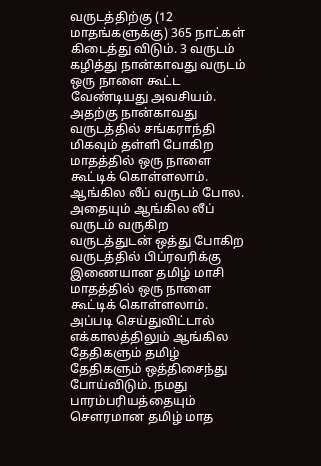வருடத்திற்கு (12 மாதங்களுக்கு) 365 நாட்கள் கிடைத்து விடும். 3 வருடம் கழித்து நான்காவது வருடம் ஒரு நாளை கூட்ட வேண்டியது அவசியம். அதற்கு நான்காவது வருடத்தில் சங்கராந்தி மிகவும் தள்ளி போகிற மாதத்தில் ஒரு நாளை கூட்டிக் கொள்ளலாம். ஆங்கில லீப் வருடம் போல. அதையும் ஆங்கில லீப் வருடம் வருகிற வருடத்துடன் ஒத்து போகிற வருடத்தில் பிப்ரவரிக்கு இணையான தமிழ் மாசி மாதத்தில் ஒரு நாளை கூட்டிக் கொள்ளலாம். அப்படி செய்துவிட்டால் எக்காலத்திலும் ஆங்கில தேதிகளும் தமிழ் தேதிகளும் ஒத்திசைந்து போய்விடும். நமது பாரம்பரியத்தையும் சௌரமான தமிழ் மாத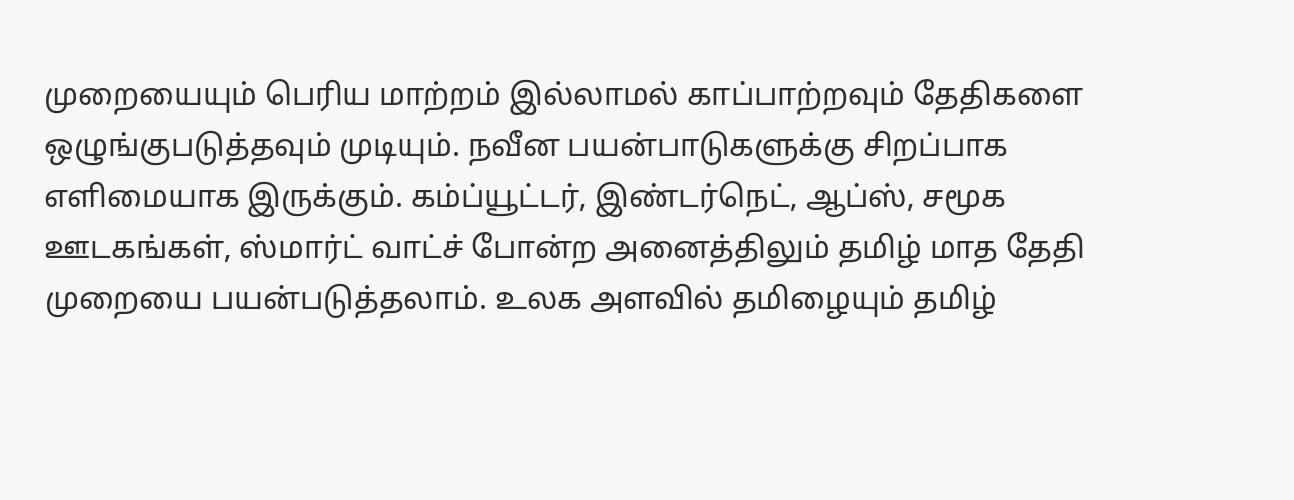முறையையும் பெரிய மாற்றம் இல்லாமல் காப்பாற்றவும் தேதிகளை ஒழுங்குபடுத்தவும் முடியும். நவீன பயன்பாடுகளுக்கு சிறப்பாக எளிமையாக இருக்கும். கம்ப்யூட்டர், இண்டர்நெட், ஆப்ஸ், சமூக ஊடகங்கள், ஸ்மார்ட் வாட்ச் போன்ற அனைத்திலும் தமிழ் மாத தேதி முறையை பயன்படுத்தலாம். உலக அளவில் தமிழையும் தமிழ்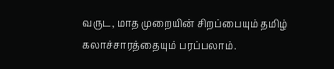வருட, மாத முறையின் சிறப்பையும் தமிழ் கலாச்சாரத்தையும் பரப்பலாம்.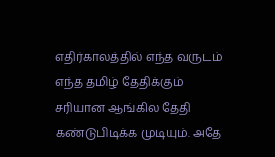எதிர்காலத்தில் எந்த வருடம் எந்த தமிழ் தேதிக்கும் சரியான ஆங்கில தேதி கண்டுபிடிக்க முடியும். அதே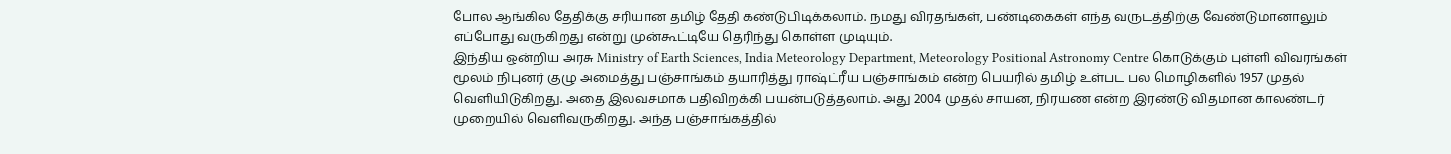போல ஆங்கில தேதிக்கு சரியான தமிழ் தேதி கண்டுபிடிக்கலாம். நமது விரதங்கள், பண்டிகைகள் எந்த வருடத்திற்கு வேண்டுமானாலும் எப்போது வருகிறது என்று முன்கூட்டியே தெரிந்து கொள்ள முடியும்.
இந்திய ஒன்றிய அரசு Ministry of Earth Sciences, India Meteorology Department, Meteorology Positional Astronomy Centre கொடுக்கும் புள்ளி விவரங்கள் மூலம் நிபுனர் குழு அமைத்து பஞ்சாங்கம் தயாரித்து ராஷ்ட்ரீய பஞ்சாங்கம் என்ற பெயரில் தமிழ் உள்பட பல மொழிகளில் 1957 முதல் வெளியிடுகிறது. அதை இலவசமாக பதிவிறக்கி பயன்படுத்தலாம். அது 2004 முதல் சாயன, நிரயண என்ற இரண்டு விதமான காலண்டர் முறையில் வெளிவருகிறது. அந்த பஞ்சாங்கத்தில்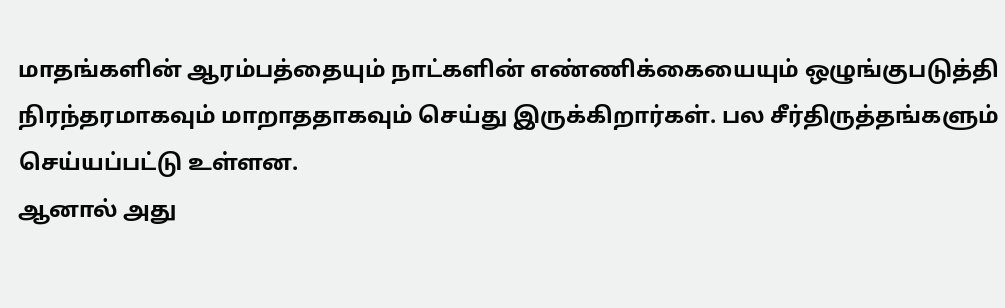மாதங்களின் ஆரம்பத்தையும் நாட்களின் எண்ணிக்கையையும் ஒழுங்குபடுத்தி நிரந்தரமாகவும் மாறாததாகவும் செய்து இருக்கிறார்கள். பல சீர்திருத்தங்களும் செய்யப்பட்டு உள்ளன.
ஆனால் அது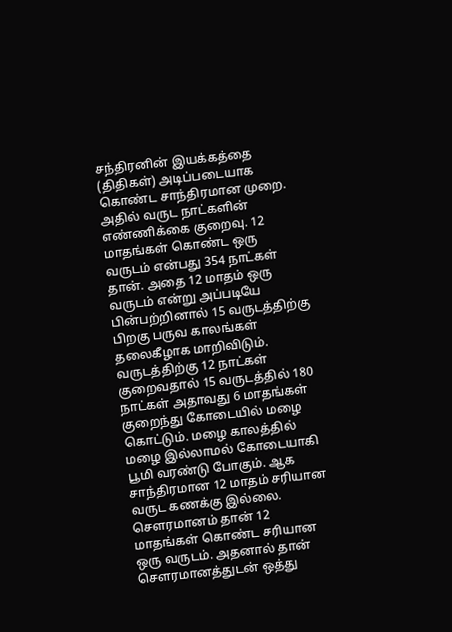சந்திரனின் இயக்கத்தை (திதிகள்) அடிப்படையாக கொண்ட சாந்திரமான முறை. அதில் வருட நாட்களின் எண்ணிக்கை குறைவு. 12 மாதங்கள் கொண்ட ஒரு வருடம் என்பது 354 நாட்கள் தான். அதை 12 மாதம் ஒரு வருடம் என்று அப்படியே பின்பற்றினால் 15 வருடத்திற்கு பிறகு பருவ காலங்கள் தலைகீழாக மாறிவிடும். வருடத்திற்கு 12 நாட்கள் குறைவதால் 15 வருடத்தில் 180 நாட்கள் அதாவது 6 மாதங்கள் குறைந்து கோடையில் மழை கொட்டும். மழை காலத்தில் மழை இல்லாமல் கோடையாகி பூமி வரண்டு போகும். ஆக சாந்திரமான 12 மாதம் சரியான வருட கணக்கு இல்லை. சௌரமானம் தான் 12 மாதங்கள் கொண்ட சரியான ஒரு வருடம். அதனால் தான் சௌரமானத்துடன் ஒத்து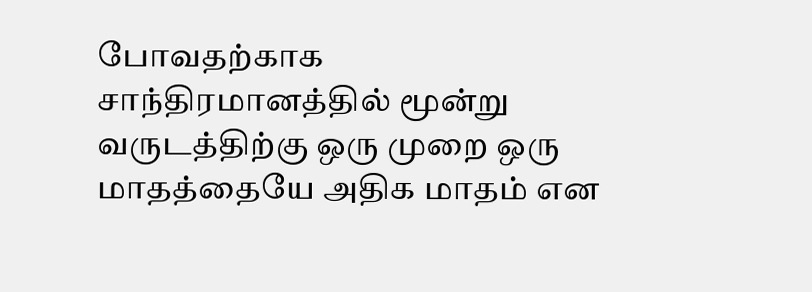போவதற்காக சாந்திரமானத்தில் மூன்று வருடத்திற்கு ஒரு முறை ஒரு மாதத்தையே அதிக மாதம் என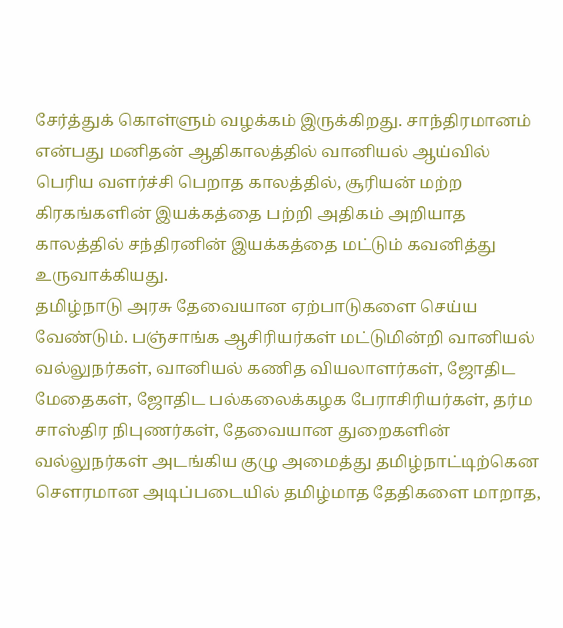சேர்த்துக் கொள்ளும் வழக்கம் இருக்கிறது. சாந்திரமானம் என்பது மனிதன் ஆதிகாலத்தில் வானியல் ஆய்வில் பெரிய வளர்ச்சி பெறாத காலத்தில், சூரியன் மற்ற கிரகங்களின் இயக்கத்தை பற்றி அதிகம் அறியாத காலத்தில் சந்திரனின் இயக்கத்தை மட்டும் கவனித்து உருவாக்கியது.
தமிழ்நாடு அரசு தேவையான ஏற்பாடுகளை செய்ய வேண்டும். பஞ்சாங்க ஆசிரியர்கள் மட்டுமின்றி வானியல் வல்லுநர்கள், வானியல் கணித வியலாளர்கள், ஜோதிட மேதைகள், ஜோதிட பல்கலைக்கழக பேராசிரியர்கள், தர்ம சாஸ்திர நிபுணர்கள், தேவையான துறைகளின் வல்லுநர்கள் அடங்கிய குழு அமைத்து தமிழ்நாட்டிற்கென சௌரமான அடிப்படையில் தமிழ்மாத தேதிகளை மாறாத,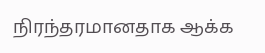நிரந்தரமானதாக ஆக்க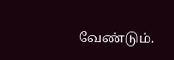வேண்டும்.